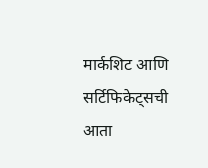मार्कशिट आणि सर्टिफिकेट्सची आता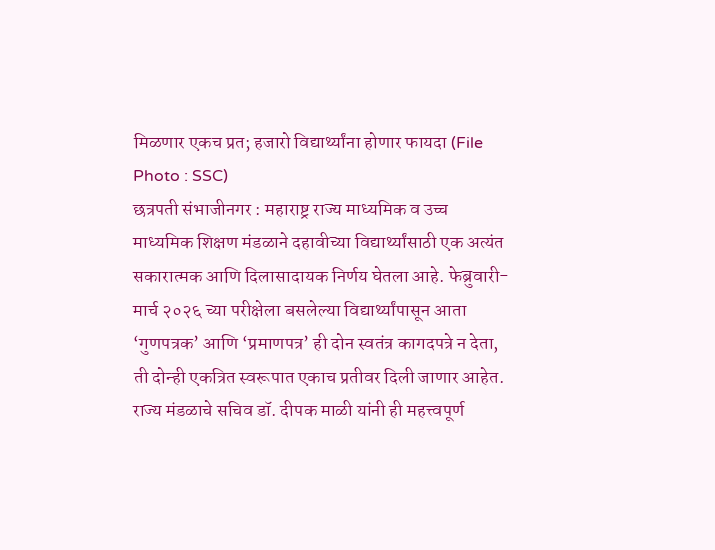मिळणार एकच प्रत; हजारो विद्यार्थ्यांना होणार फायदा (File Photo : SSC)
छत्रपती संभाजीनगर : महाराष्ट्र राज्य माध्यमिक व उच्च माध्यमिक शिक्षण मंडळाने दहावीच्या विद्यार्थ्यांसाठी एक अत्यंत सकारात्मक आणि दिलासादायक निर्णय घेतला आहे. फेब्रुवारी-मार्च २०२६ च्या परीक्षेला बसलेल्या विद्यार्थ्यांपासून आता ‘गुणपत्रक’ आणि ‘प्रमाणपत्र’ ही दोन स्वतंत्र कागदपत्रे न देता, ती दोन्ही एकत्रित स्वरूपात एकाच प्रतीवर दिली जाणार आहेत. राज्य मंडळाचे सचिव डॉ. दीपक माळी यांनी ही महत्त्वपूर्ण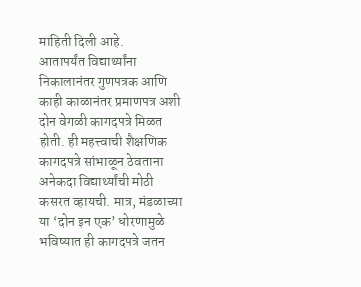माहिती दिली आहे.
आतापर्यंत विद्यार्थ्यांना निकालानंतर गुणपत्रक आणि काही काळानंतर प्रमाणपत्र अशी दोन वेगळी कागदपत्रे मिळत होती. ही महत्त्वाची शैक्षणिक कागदपत्रे सांभाळून ठेवताना अनेकदा विद्यार्थ्यांची मोठी कसरत व्हायची. मात्र, मंडळाच्या या ‘दोन इन एक’ धोरणामुळे भविष्यात ही कागदपत्रे जतन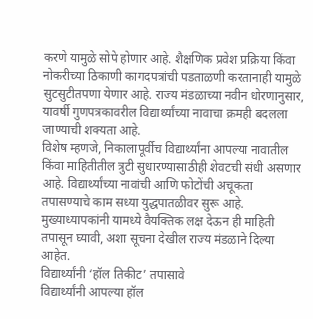करणे यामुळे सोपे होणार आहे. शैक्षणिक प्रवेश प्रक्रिया किंवा नोकरीच्या ठिकाणी कागदपत्रांची पडताळणी करतानाही यामुळे सुटसुटीतपणा येणार आहे. राज्य मंडळाच्या नवीन धोरणानुसार, यावर्षी गुणपत्रकावरील विद्यार्थ्यांच्या नावाचा क्रमही बदलला जाण्याची शक्यता आहे.
विशेष म्हणजे, निकालापूर्वीच विद्यार्थ्यांना आपल्या नावातील किंवा माहितीतील त्रुटी सुधारण्यासाठीही शेवटची संधी असणार आहे. विद्यार्थ्यांच्या नावांची आणि फोटोंची अचूकता तपासण्याचे काम सध्या युद्धपातळीवर सुरू आहे. मुख्याध्यापकांनी यामध्ये वैयक्तिक लक्ष देऊन ही माहिती तपासून घ्यावी, अशा सूचना देखील राज्य मंडळाने दिल्या आहेत.
विद्यार्थ्यांनी ‘हॉल तिकीट’ तपासावे
विद्यार्थ्यांनी आपल्या हॉल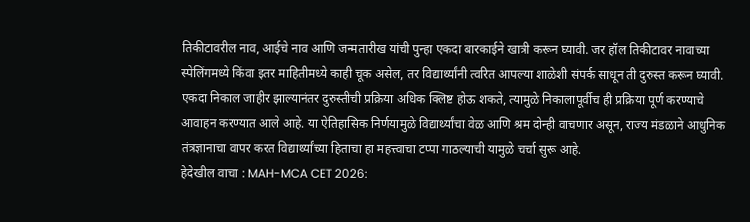तिकीटावरील नाव, आईचे नाव आणि जन्मतारीख यांची पुन्हा एकदा बारकाईने खात्री करून घ्यावी. जर हॉल तिकीटावर नावाच्या स्पेलिंगमध्ये किंवा इतर माहितीमध्ये काही चूक असेल, तर विद्यार्थ्यांनी त्वरित आपल्या शाळेशी संपर्क साधून ती दुरुस्त करून घ्यावी. एकदा निकाल जाहीर झाल्यानंतर दुरुस्तीची प्रक्रिया अधिक क्लिष्ट होऊ शकते, त्यामुळे निकालापूर्वीच ही प्रक्रिया पूर्ण करण्याचे आवाहन करण्यात आले आहे. या ऐतिहासिक निर्णयामुळे विद्यार्थ्यांचा वेळ आणि श्रम दोन्ही वाचणार असून, राज्य मंडळाने आधुनिक तंत्रज्ञानाचा वापर करत विद्यार्थ्यांच्या हिताचा हा महत्त्वाचा टप्पा गाठल्याची यामुळे चर्चा सुरू आहे.
हेदेखील वाचा : MAH-MCA CET 2026: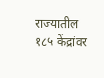राज्यातील १८५ केंद्रांवर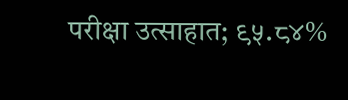परीक्षा उत्साहात; ९५.८४%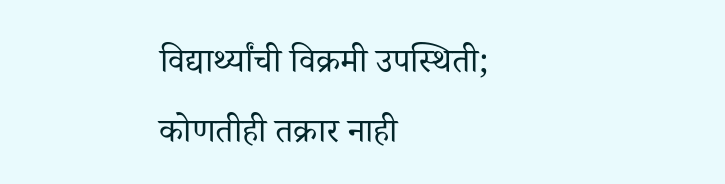विद्यार्थ्यांची विक्रमी उपस्थिती; कोणतीही तक्रार नाही